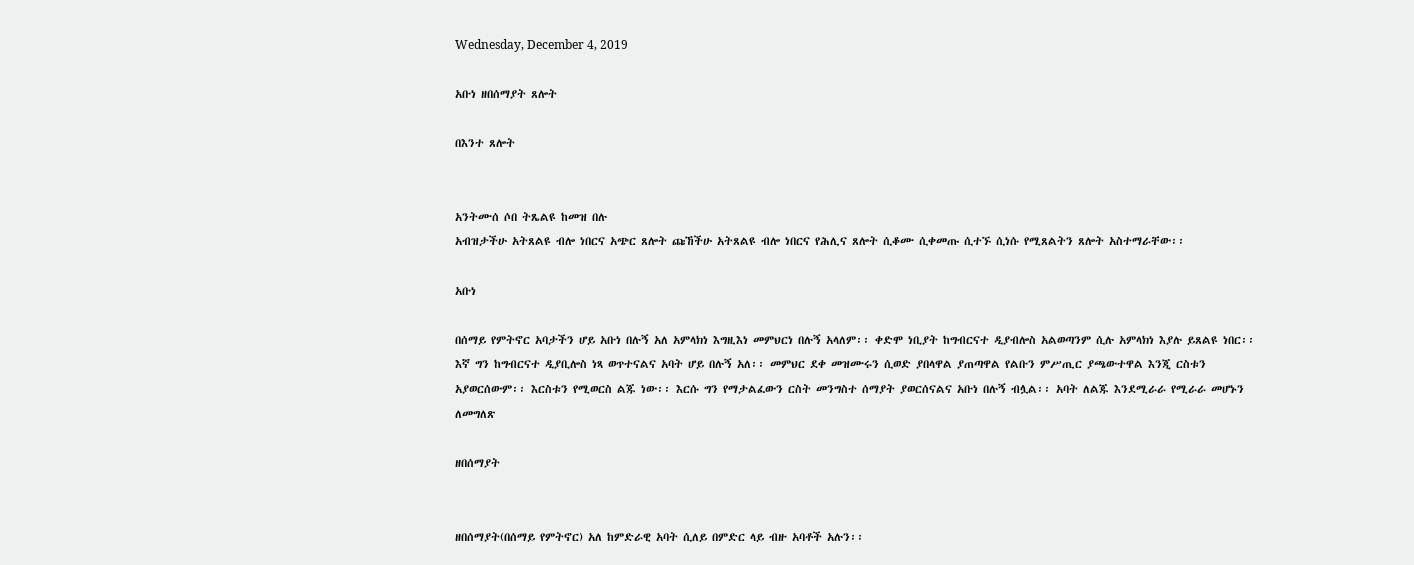Wednesday, December 4, 2019

አቡነ ዘበሰማያት ጸሎት

በእንተ ጸሎት


አንትሙሰ ሶበ ትጼልዩ ከመዝ በሉ
አብዝታችሁ አትጸልዩ ብሎ ነበርና አጭር ጸሎት ጩኸችሁ አትጸልዩ ብሎ ነበርና የሕሊና ጸሎት ሲቆሙ ሲቀመጡ ሲተኙ ሲነሱ የሚጸልትን ጸሎት አስተማራቸው፡፡

አቡነ

በሰማይ የምትኖር አባታችን ሆይ አቡነ በሉኝ አለ አምላክነ እግዚእነ መምህርነ በሉኝ አላለም፡፡ ቀድሞ ነቢያት ከግብርናተ ዲያብሎስ አልወጣንም ሲሉ አምላክነ እያሉ ይጸልዩ ነበር፡፡ እኛ ግን ከግብርናተ ዲያቢሎስ ነጻ ወጥተናልና አባት ሆይ በሉኝ አለ፡፡ መምህር ደቀ መዝሙሩን ሲወድ ያበላዋል ያጠጣዋል የልቡን ምሥጢር ያጫውተዋል እንጂ ርስቱን አያወርሰውም፡፡ እርስቱን የሚወርስ ልጁ ነው፡፡ እርሱ ግን የማታልፈውን ርስት መንግስተ ሰማያት ያወርሰናልና አቡነ በሉኝ ብሏል፡፡ አባት ለልጁ እንደሚራራ የሚራራ መሆኑን ለመግለጽ

ዘበሰማያት


ዘበሰማያት(በሰማይ የምትኖር) አለ ከምድራዊ አባት ሲለይ በምድር ላይ ብዙ አባቶች አሉን፡፡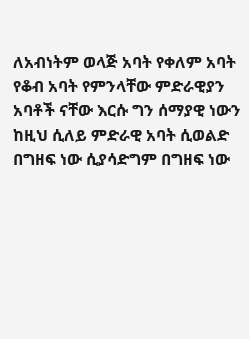ለአብነትም ወላጅ አባት የቀለም አባት የቆብ አባት የምንላቸው ምድራዊያን አባቶች ናቸው እርሱ ግን ሰማያዊ ነውን ከዚህ ሲለይ ምድራዊ አባት ሲወልድ በግዘፍ ነው ሲያሳድግም በግዘፍ ነው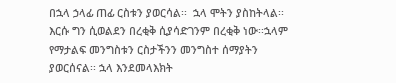በኋላ ኃላፊ ጠፊ ርስቱን ያወርሳል፡፡  ኋላ ሞትን ያስከትላል፡፡ እርሱ ግን ሲወልደን በረቂቅ ሲያሳድገንም በረቂቅ ነው፡፡ኋላም የማታልፍ መንግስቱን ርስታችንን መንግስተ ሰማያትን ያወርሰናል፡፡ ኋላ እንደመላእክት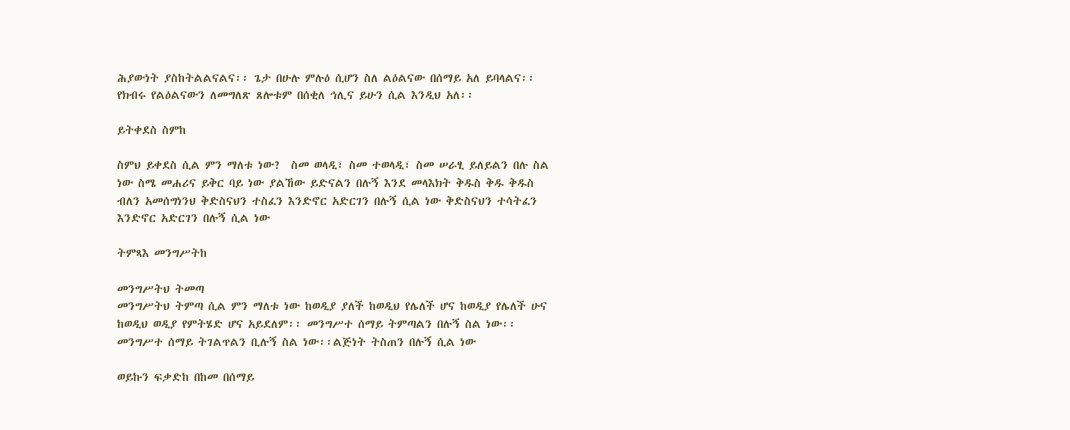ሕያውነት ያስከትልልናልና፡፡ ጌታ በሁሉ ምሉዕ ሲሆን ስለ ልዕልናው በሰማይ አለ ይባላልና፡፡ የክብሩ የልዕልናውን ለመግለጽ ጸሎቱም በሰቂለ ኅሊና ይሁን ሲል እንዲህ አለ፡፡

ይትቀደስ ስምከ

ስምህ ይቀደስ ሲል ምን ማለቱ ነው?  ስመ ወላዲ፣ ስመ ተወላዲ፣ ስመ ሠራፂ ይለይልን በሉ ስል ነው ስሜ መሐሪና ይቅር ባይ ነው ያልኸው ይድናልን በሉኝ እንደ መላእክት ቅዱስ ቅዱ ቅዱስ ብለን አመሰግነንህ ቅድስናህን ተስፈን እንድኖር አድርገን በሉኝ ሲል ነው ቅድስናህን ተሳትፈን እንድኖር አድርገን በሉኝ ሲል ነው

ትምጻእ መንግሥትከ

መንግሥትህ ትመጣ
መንግሥትህ ትምጣ ሲል ምን ማለቱ ነው ከወዲያ ያለች ከወዲህ የሌለች ሆና ከወዲያ የሌለች ሁና ከወዲህ ወዲያ የምትሄድ ሆና አይደለም፡፡ መንግሥተ ሰማይ ትምጣልን በሉኝ ስል ነው፡፡ መንግሥተ ሰማይ ትገልጥልን ቢሉኝ ስል ነው፡፡ልጅነት ትስጠን በሉኝ ሲል ነው

ወይኩን ፍቃድከ በከመ በሰማይ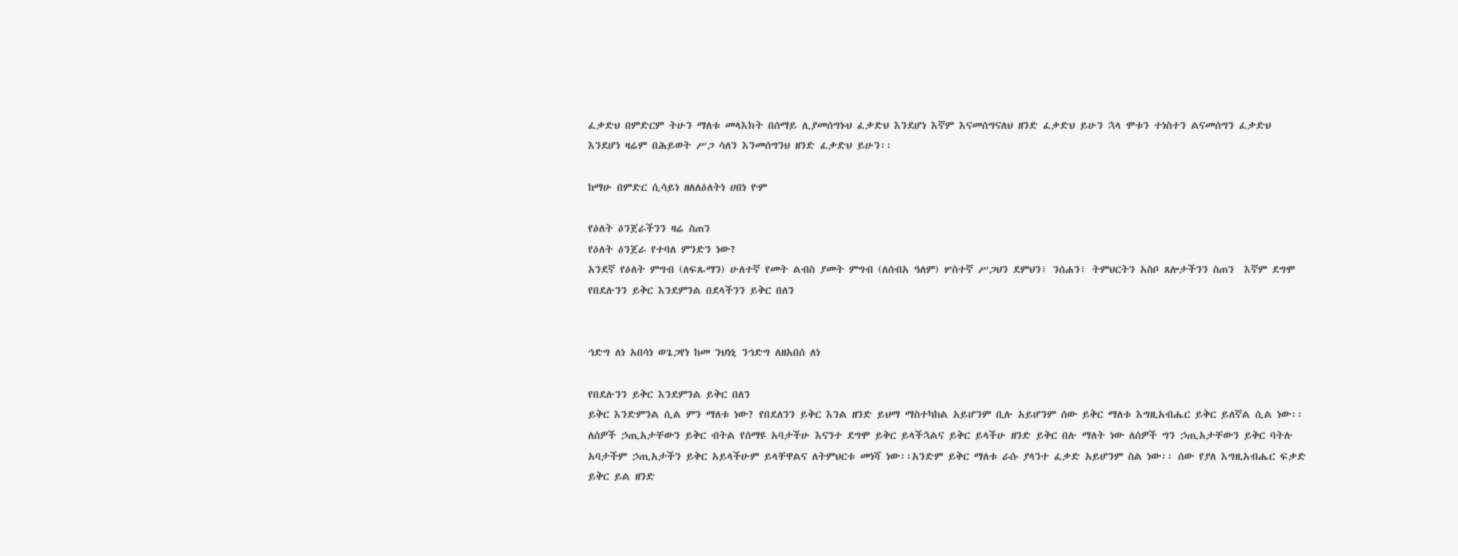ፈቃድህ በምድርም ትሁን ማለቱ መላእክት በሰማይ ሊያመሰግኑህ ፈቃድህ እንደሆነ እኛም እናመሰግናለህ ዘንድ ፈቃድህ ይሁን ኋላ ሞቱን ተነስተን ልናመሰግን ፈቃድህ እንደሆነ ዛሬም በሕይወት ሥጋ ሳለን እንመሰግንህ ዘንድ ፈቃድህ ይሁን፡፡

ከማሁ በምድር ሲሳይነ ዘለለዕለትነ ሀበነ ዮም

የዕለት ዕንጀራችንን ዛሬ ስጠን
የዕለት ዕንጀራ የተባለ ምንድን ነው?
አንደኛ የዕለት ምግብ (ለፍጹማን) ሁለተኛ የመት ልብስ ያመት ምግብ (ለሰብአ ዓለም) ሦስተኛ ሥጋህን ደምህን፣ ንሰሐን፣ ትምህርትን አስቦ ጸሎታችንን ስጠን  እኛም ደግሞ የበደሉንን ይቅር እንደምንል በደላችንን ይቅር በለን


ኅድግ ለነ አበሳነ ወጌጋየነ ከመ ንህነኒ ንኅድግ ለዘአበሰ ለነ

የበደሉንን ይቅር እንደምንል ይቅር በለን
ይቅር እንድምንል ሲል ምን ማለቱ ነው? የበደለንን ይቅር እንል ዘንድ ይህማ ማስተካከል አይሆንም ቢሉ አይሆንም ሰው ይቅር ማለቱ እግዚአብሔር ይቅር ይለኛል ሲል ነው፡፡ ለሰዎች ኃጢአታቸውን ይቅር ብትል የሰማዩ አባታችሁ እናንተ ደግሞ ይቅር ይላችኋልና ይቅር ይላችሁ ዘንድ ይቅር በሉ ማለት ነው ለሰዎች ግን ኃጢአታቸውን ይቅር ባትሉ አባታችም ኃጢአታችን ይቅር አይላችሁም ይላቸዋልና ለትምህርቱ መነሻ ነው፡፡አንድም ይቅር ማለቱ ራሱ ያላንተ ፈቃድ አይሆንም ስል ነው፡፡ ሰው የያለ እግዚአብሔር ፍቃድ ይቅር ይል ዘንድ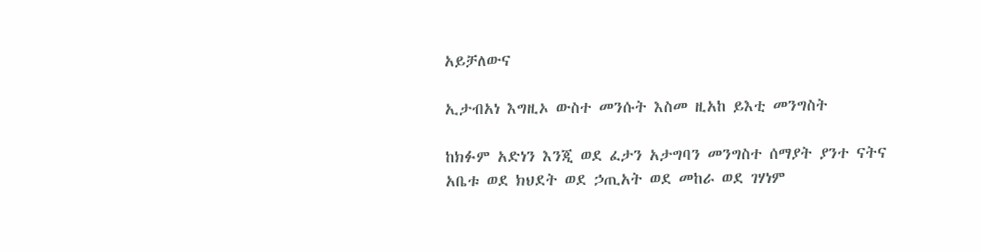አይቻለውና

ኢታብአነ እግዚኦ ውስተ መንሱት እስመ ዚአከ ይእቲ መንግስት

ከክፉም አድነን እንጂ ወደ ፈታን አታግባን መንግስተ ሰማያት ያንተ ናትና
አቤቱ ወደ ክህደት ወደ ኃጢአት ወደ መከራ ወደ ገሃነም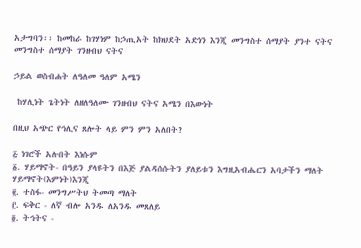አታግባን፡፡ ከመከራ ከገሃነም ከኃጢአት ከክህደት አድነን እንጂ መንግስተ ሰማያት ያንተ ናትና መንግስተ ሰማያት ገንዘብህ ናትና

ኃይል ወስብሐት ለዓለመ ዓለም አሜን

 ከሃሊነት ጌትነት ለዘለዓለሙ ገንዘብህ ናትና አሜን በእውነት

በዚህ አጭር የኅሊና ጸሎት ላይ ምን ምን አለበት?

፭ ነገሮች አሉበት እነሱም
፩. ሃይማኖት- በዓይን ያላዩትን በእጅ ያልዳሰሱትን ያለይቱን እግዚአብሔርን አባታችን ማለት ሃይማኖት(እምነት)እንጂ
፪. ተስፋ- መንግሥትህ ትመጣ ማለት
፫. ፍቅር - ለኛ ብሎ አንዱ ለአንዱ መጸለይ
፬. ትኅትና -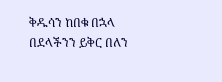ቅዱሳን ከበቁ በኋላ በደላችንን ይቅር በለን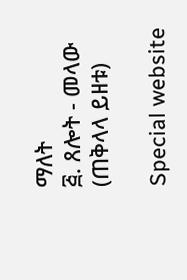ማለት
፭. ጸሎት - መላው (ጠቅላላ ይዘቱ)

Special website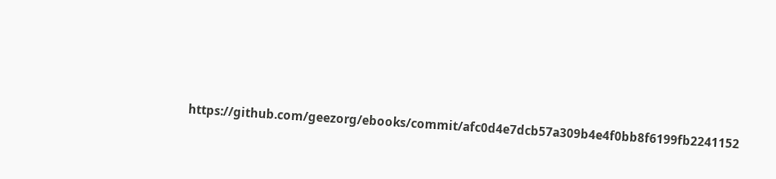https://github.com/geezorg/ebooks/commit/afc0d4e7dcb57a309b4e4f0bb8f6199fb2241152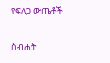የፍለጋ ውጤቶች

ስብሐት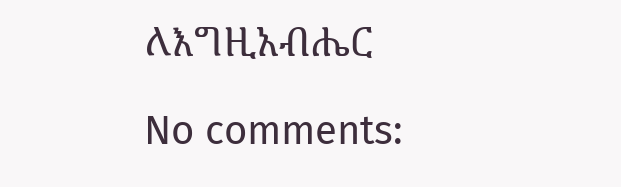ለእግዚአብሔር

No comments: